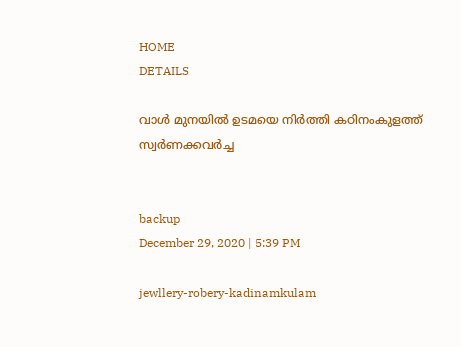HOME
DETAILS

വാള്‍ മുനയില്‍ ഉടമയെ നിര്‍ത്തി കഠിനംകുളത്ത് സ്വര്‍ണക്കവര്‍ച്ച


backup
December 29, 2020 | 5:39 PM

jewllery-robery-kadinamkulam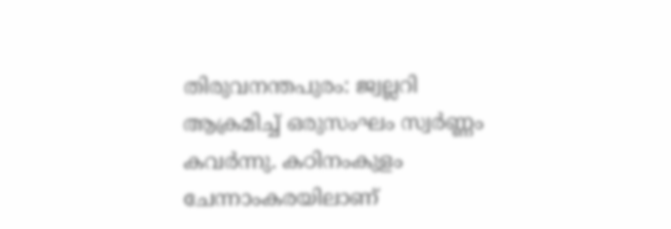തിരുവനന്തപുരം: ജ്വല്ലറി ആക്രമിച്ച് ഒരുസംഘം സ്വര്‍ണ്ണം കവര്‍ന്നു. കഠിനംകുളം ചേന്നാംകരയിലാണ്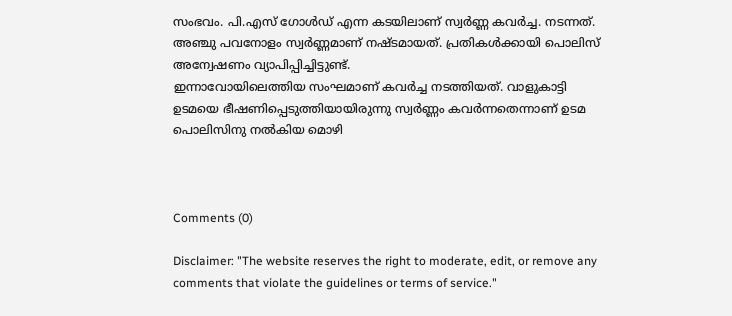സംഭവം. പി.എസ് ഗോള്‍ഡ് എന്ന കടയിലാണ് സ്വര്‍ണ്ണ കവര്‍ച്ച. നടന്നത്. അഞ്ചു പവനോളം സ്വര്‍ണ്ണമാണ് നഷ്ടമായത്. പ്രതികള്‍ക്കായി പൊലിസ് അന്വേഷണം വ്യാപിപ്പിച്ചിട്ടുണ്ട്.
ഇന്നാവോയിലെത്തിയ സംഘമാണ് കവര്‍ച്ച നടത്തിയത്. വാളുകാട്ടി ഉടമയെ ഭീഷണിപ്പെടുത്തിയായിരുന്നു സ്വര്‍ണ്ണം കവര്‍ന്നതെന്നാണ് ഉടമ പൊലിസിനു നല്‍കിയ മൊഴി



Comments (0)

Disclaimer: "The website reserves the right to moderate, edit, or remove any comments that violate the guidelines or terms of service."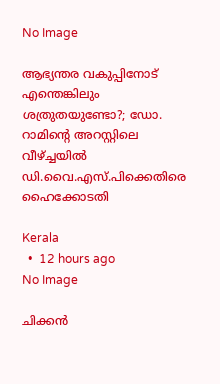No Image

ആഭ്യന്തര വകുപ്പിനോട് എന്തെങ്കിലും ശത്രുതയുണ്ടോ?; ഡോ. റാമിന്റെ അറസ്റ്റിലെ വീഴ്ച്ചയില്‍ ഡി.വൈ.എസ്.പിക്കെതിരെ ഹൈക്കോടതി

Kerala
  •  12 hours ago
No Image

ചിക്കന്‍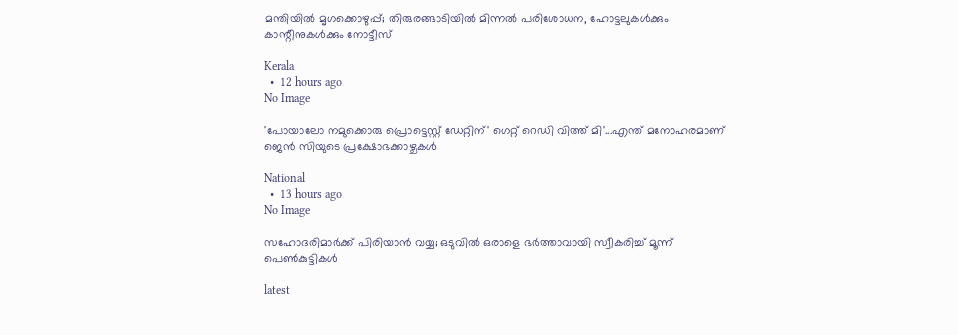മന്തിയില്‍ മൃഗക്കൊഴുപ്പ്; തിരുരങ്ങാടിയില്‍ മിന്നല്‍ പരിശോധന, ഹോട്ടലുകള്‍ക്കും കാന്റീനുകള്‍ക്കും നോട്ടീസ്

Kerala
  •  12 hours ago
No Image

'പോയാലോ നമുക്കൊരു പ്രൊട്ടെസ്റ്റ് ഡേറ്റിന്' ഗെറ്റ് റെഡി വിത്ത് മി'...എന്ത് മനോഹരമാണ് ജെന്‍ സിയുടെ പ്രക്ഷോഭക്കാഴ്ചകള്‍

National
  •  13 hours ago
No Image

സഹോദരിമാര്‍ക്ക് പിരിയാന്‍ വയ്യ; ഒടുവില്‍ ഒരാളെ ഭര്‍ത്താവായി സ്വീകരിച്ച് മൂന്ന് പെണ്‍കുട്ടികള്‍

latest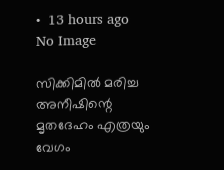•  13 hours ago
No Image

സിക്കിമില്‍ മരിച്ച അനീഷിന്റെ മൃതദേഹം എത്രയും വേഗം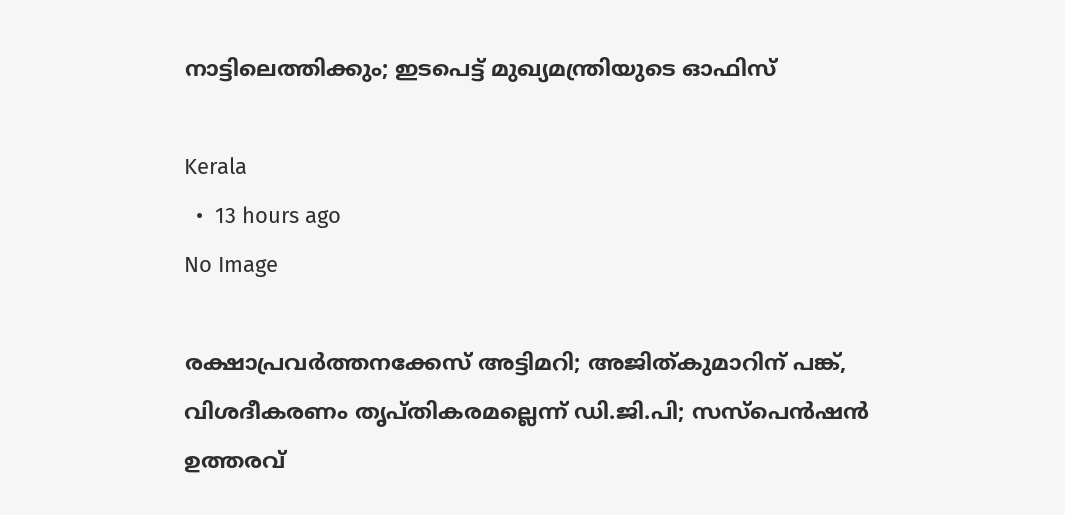നാട്ടിലെത്തിക്കും; ഇടപെട്ട് മുഖ്യമന്ത്രിയുടെ ഓഫിസ്

Kerala
  •  13 hours ago
No Image

രക്ഷാപ്രവര്‍ത്തനക്കേസ് അട്ടിമറി; അജിത്കുമാറിന് പങ്ക്, വിശദീകരണം തൃപ്തികരമല്ലെന്ന് ഡി.ജി.പി; സസ്‌പെന്‍ഷന്‍ ഉത്തരവ്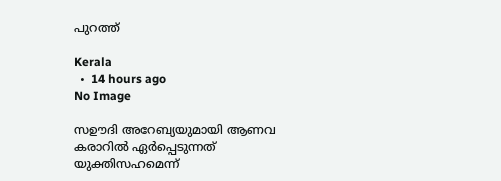പുറത്ത്

Kerala
  •  14 hours ago
No Image

സഊദി അറേബ്യയുമായി ആണവ കരാറിൽ ഏർപ്പെടുന്നത് യുക്തിസഹമെന്ന്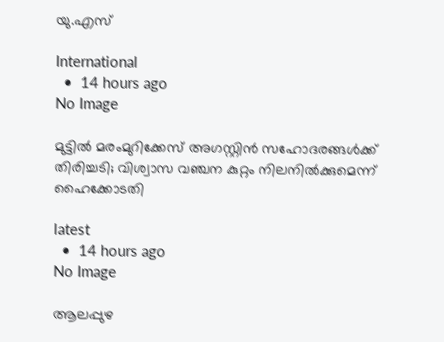യു.എസ്

International
  •  14 hours ago
No Image

മുട്ടില്‍ മരംമുറിക്കേസ് അഗസ്റ്റിന്‍ സഹോദരങ്ങള്‍ക്ക് തിരിച്ചടി; വിശ്വാസ വഞ്ചന കുറ്റം നിലനില്‍ക്കുമെന്ന് ഹൈക്കോടതി

latest
  •  14 hours ago
No Image

ആലപ്പുഴ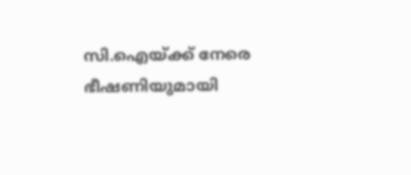സി.ഐയ്ക്ക് നേരെ ഭീഷണിയുമായി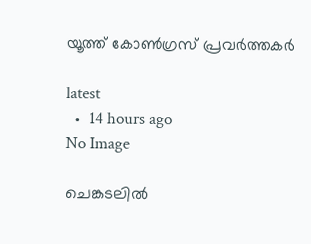യൂത്ത് കോണ്‍ഗ്രസ് പ്രവര്‍ത്തകര്‍

latest
  •  14 hours ago
No Image

ചെങ്കടലിൽ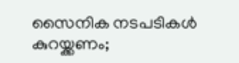സൈനിക നടപടികൾ കുറയ്ക്കണം;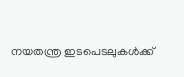നയതന്ത്ര ഇടപെടലുകൾക്ക്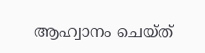ആഹ്വാനം ചെയ്ത്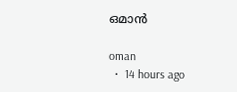ഒമാൻ

oman
  •  14 hours ago